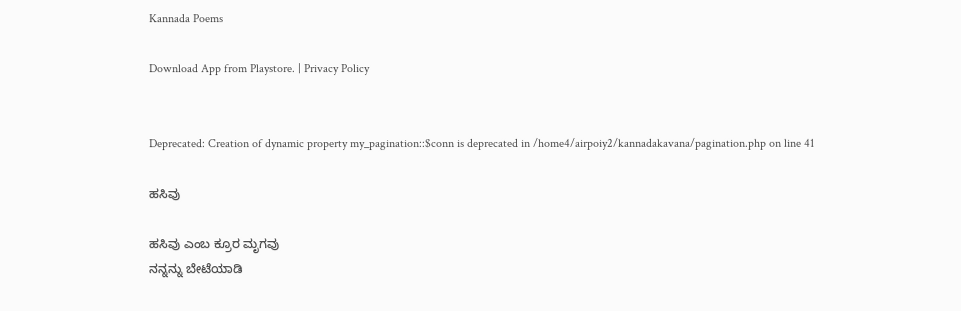Kannada Poems

Download App from Playstore. | Privacy Policy


Deprecated: Creation of dynamic property my_pagination::$conn is deprecated in /home4/airpoiy2/kannadakavana/pagination.php on line 41

ಹಸಿವು

ಹಸಿವು ಎಂಬ ಕ್ರೂರ ಮೃಗವು
ನನ್ನನ್ನು ಬೇಟೆಯಾಡಿ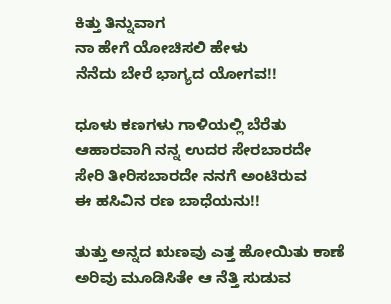ಕಿತ್ತು ತಿನ್ನುವಾಗ
ನಾ ಹೇಗೆ ಯೋಚಿಸಲಿ ಹೇಳು
ನೆನೆದು ಬೇರೆ ಭಾಗ್ಯದ ಯೋಗವ!!

ಧೂಳು ಕಣಗಳು ಗಾಳಿಯಲ್ಲಿ ಬೆರೆತು
ಆಹಾರವಾಗಿ ನನ್ನ ಉದರ ಸೇರಬಾರದೇ
ಸೇರಿ ತೀರಿಸಬಾರದೇ ನನಗೆ ಅಂಟಿರುವ
ಈ ಹಸಿವಿನ ರಣ ಬಾಧೆಯನು!!

ತುತ್ತು ಅನ್ನದ ಋಣವು ಎತ್ತ ಹೋಯಿತು ಕಾಣೆ
ಅರಿವು ಮೂಡಿಸಿತೇ ಆ ನೆತ್ತಿ ಸುಡುವ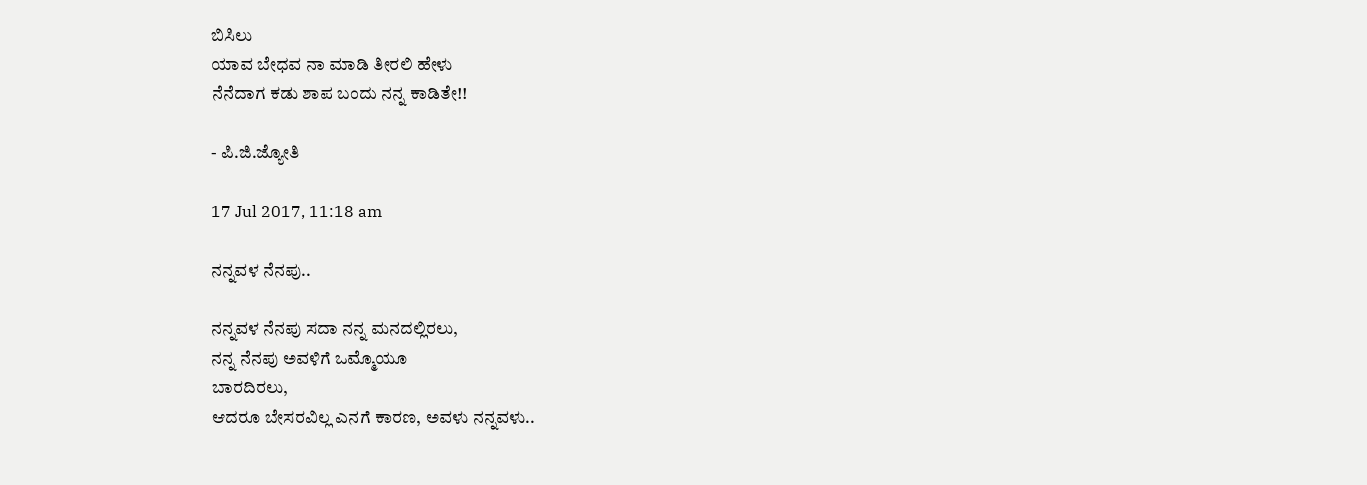ಬಿಸಿಲು
ಯಾವ ಬೇಧವ ನಾ ಮಾಡಿ ತೀರಲಿ ಹೇಳು
ನೆನೆದಾಗ ಕಡು ಶಾಪ ಬಂದು ನನ್ನ ಕಾಡಿತೇ!!

- ಪಿ.ಜಿ.ಜ್ಯೋತಿ

17 Jul 2017, 11:18 am

ನನ್ನವಳ ನೆನಪು..

ನನ್ನವಳ ನೆನಪು ಸದಾ ನನ್ನ ಮನದಲ್ಲಿರಲು,
ನನ್ನ ನೆನಪು ಅವಳಿಗೆ ಒಮ್ಮೊಯೂ
ಬಾರದಿರಲು,
ಆದರೂ ಬೇಸರವಿಲ್ಲ ಎನಗೆ ಕಾರಣ, ಅವಳು ನನ್ನವಳು..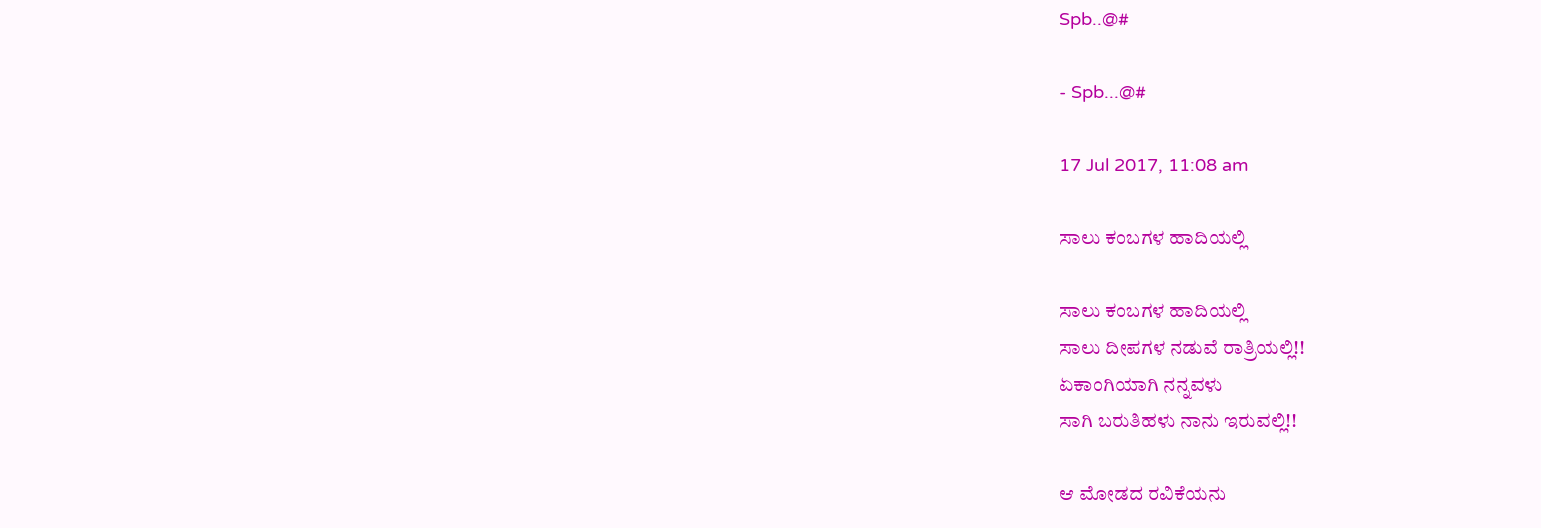Spb..@#

- Spb...@#

17 Jul 2017, 11:08 am

ಸಾಲು ಕಂಬಗಳ ಹಾದಿಯಲ್ಲಿ

ಸಾಲು ಕಂಬಗಳ ಹಾದಿಯಲ್ಲಿ
ಸಾಲು ದೀಪಗಳ ನಡುವೆ ರಾತ್ರಿಯಲ್ಲಿ!!
ಏಕಾಂಗಿಯಾಗಿ ನನ್ನವಳು
ಸಾಗಿ ಬರುತಿಹಳು ನಾನು ಇರುವಲ್ಲಿ!!

ಆ ಮೋಡದ ರವಿಕೆಯನು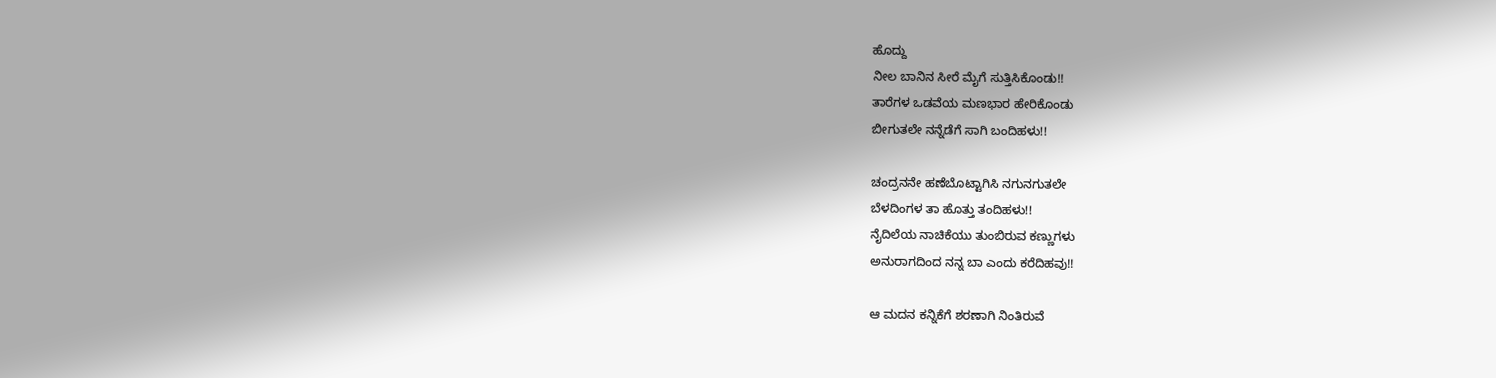ಹೊದ್ದು
ನೀಲ ಬಾನಿನ ಸೀರೆ‌ ಮೈಗೆ ಸುತ್ತಿಸಿಕೊಂಡು!!
ತಾರೆಗಳ ಒಡವೆಯ ಮಣಭಾರ ಹೇರಿಕೊಂಡು
ಬೀಗುತಲೇ ನನ್ನೆಡೆಗೆ ಸಾಗಿ ಬಂದಿಹಳು!!

ಚಂದ್ರನ‌ನೇ ಹಣೆಬೊಟ್ಟಾಗಿಸಿ ನಗುನಗುತಲೇ
ಬೆಳದಿಂಗಳ ತಾ ಹೊತ್ತು ತಂದಿಹಳು!!
ನೈದಿಲೆಯ ನಾಚಿಕೆಯು ತುಂಬಿರುವ ಕಣ್ಣುಗಳು
ಅನುರಾಗದಿಂದ ನನ್ನ ಬಾ ಎಂದು ಕರೆದಿಹವು!!

ಆ ಮದನ ಕನ್ನಿಕೆಗೆ ಶರಣಾಗಿ ನಿಂತಿರುವೆ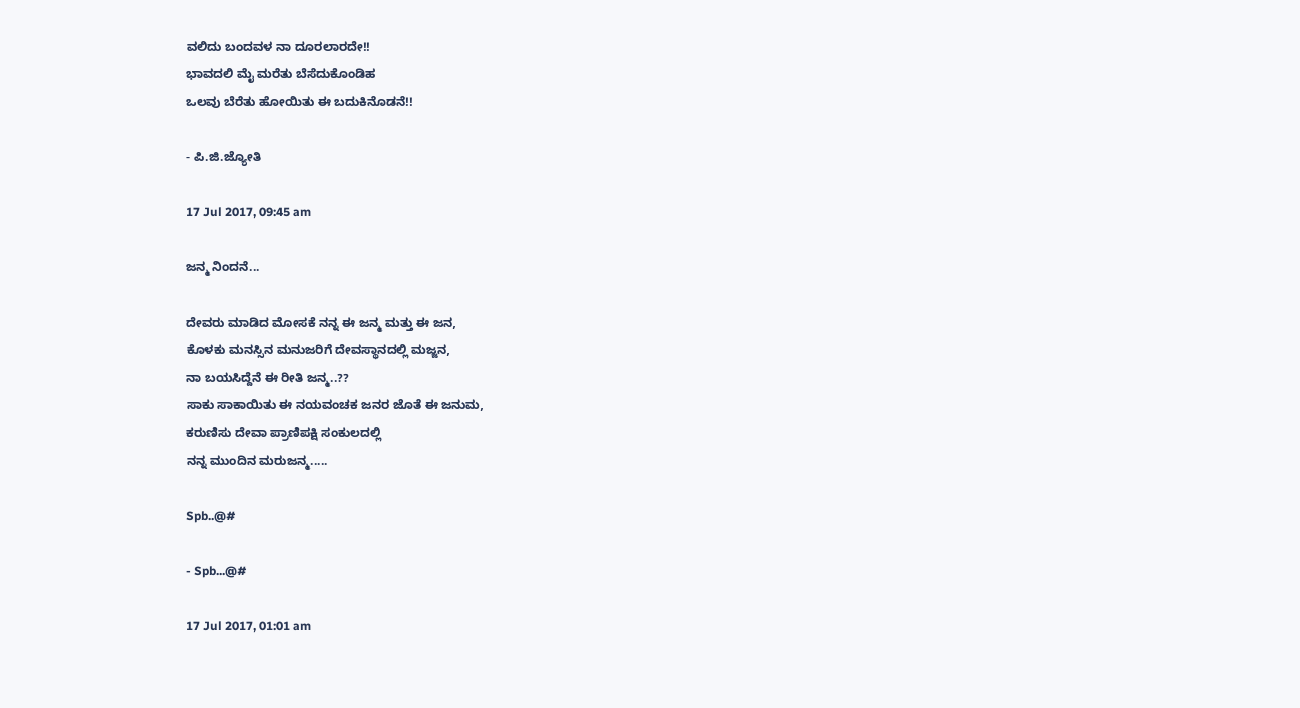ವಲಿದು ಬಂದವಳ ನಾ ದೂರಲಾರದೇ!!
ಭಾವದಲಿ ಮೈ ಮರೆತು ಬೆಸೆದುಕೊಂಡಿಹ
ಒಲವು ಬೆರೆತು ಹೋಯಿತು ಈ ಬದುಕಿನೊಡನೆ!!

- ಪಿ.ಜಿ.ಜ್ಯೋತಿ

17 Jul 2017, 09:45 am

ಜನ್ಮ ನಿಂದನೆ...

ದೇವರು ಮಾಡಿದ ಮೋಸಕೆ ನನ್ನ ಈ ಜನ್ಮ ಮತ್ತು ಈ ಜನ,
ಕೊಳಕು ಮನಸ್ಸಿನ ಮನುಜರಿಗೆ ದೇವಸ್ಥಾನದಲ್ಲಿ ಮಜ್ಜನ,
ನಾ ಬಯಸಿದ್ದೆನೆ ಈ ರೀತಿ ಜನ್ಮ..??
ಸಾಕು ಸಾಕಾಯಿತು ಈ ನಯವಂಚಕ ಜನರ ಜೊತೆ ಈ ಜನುಮ,
ಕರುಣಿಸು ದೇವಾ ಪ್ರಾಣಿಪಕ್ಷಿ ಸಂಕುಲದಲ್ಲಿ
ನನ್ನ ಮುಂದಿನ ಮರುಜನ್ಮ.....

Spb..@#

- Spb...@#

17 Jul 2017, 01:01 am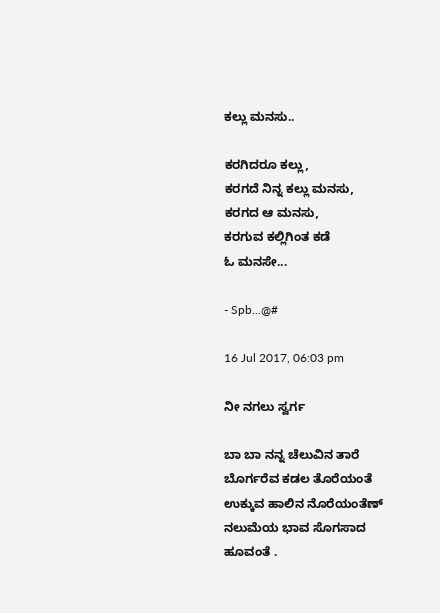ಕಲ್ಲು ಮನಸು..

ಕರಗಿದರೂ ಕಲ್ಲು,
ಕರಗದೆ ನಿನ್ನ ಕಲ್ಲು ಮನಸು,
ಕರಗದ ಆ ಮನಸು,
ಕರಗುವ ಕಲ್ಲಿಗಿಂತ ಕಡೆ
ಓ ಮನಸೇ...

- Spb...@#

16 Jul 2017, 06:03 pm

ನೀ ನಗಲು ಸ್ವರ್ಗ

ಬಾ ಬಾ ನನ್ನ ಚೆಲುವಿನ ತಾರೆ
ಬೊರ್ಗರೆವ ಕಡಲ ತೊರೆಯಂತೆ
ಉಕ್ಕುವ ಹಾಲಿನ ನೊರೆಯಂತೆಣ್
ನಲುಮೆಯ ಭಾವ ಸೊಗಸಾದ
ಹೂವಂತೆ .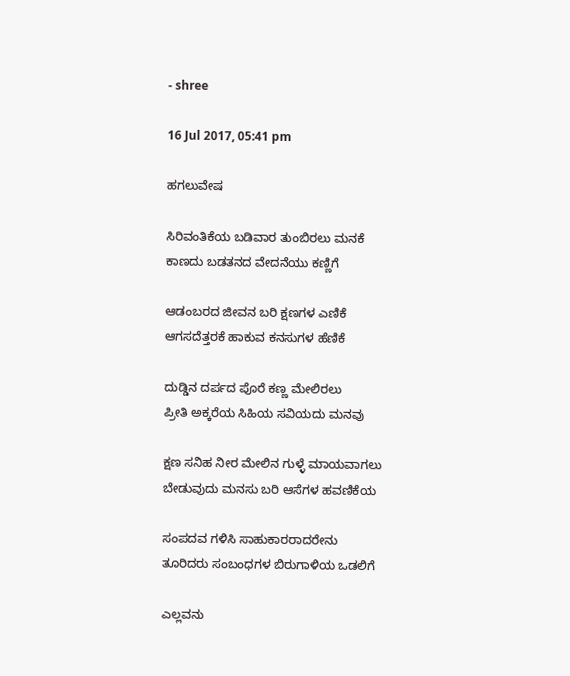- shree

16 Jul 2017, 05:41 pm

ಹಗಲುವೇಷ

ಸಿರಿವಂತಿಕೆಯ ಬಡಿವಾರ ತುಂಬಿರಲು ಮನಕೆ
ಕಾಣದು ಬಡತನದ ವೇದನೆಯು ಕಣ್ಣಿಗೆ

ಆಡಂಬರದ ಜೀವನ ಬರಿ ಕ್ಷಣಗಳ ಎಣಿಕೆ
ಆಗಸದೆತ್ತರಕೆ ಹಾಕುವ ಕನಸುಗಳ ಹೆಣಿಕೆ

ದುಡ್ಡಿನ ದರ್ಪದ ಪೊರೆ ಕಣ್ಣ ಮೇಲಿರಲು
ಪ್ರೀತಿ ಅಕ್ಕರೆಯ ಸಿಹಿಯ ಸವಿಯದು ಮನವು

ಕ್ಷಣ ಸನಿಹ ನೀರ ಮೇಲಿನ ಗುಳ್ಳೆ ಮಾಯವಾಗಲು
ಬೇಡುವುದು ಮನಸು ಬರಿ ಆಸೆಗಳ ಹವಣಿಕೆಯ

ಸಂಪದವ ಗಳಿಸಿ ಸಾಹುಕಾರರಾದರೇನು
ತೂರಿದರು ಸಂಬಂಧಗಳ ಬಿರುಗಾಳಿಯ ಒಡಲಿಗೆ

ಎಲ್ಲವನು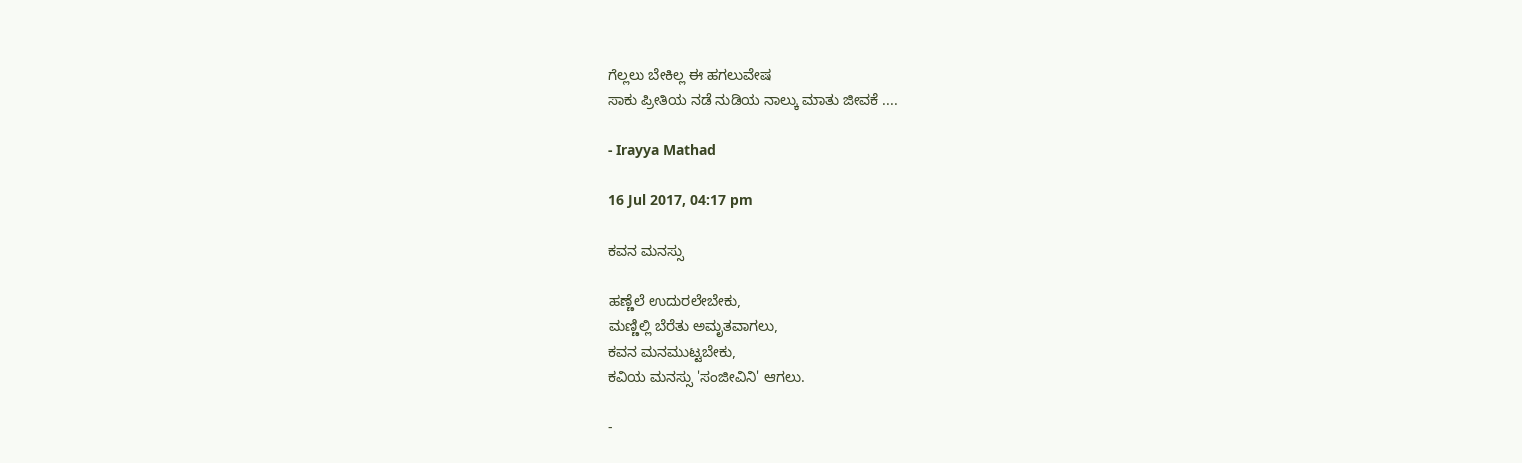ಗೆಲ್ಲಲು ಬೇಕಿಲ್ಲ ಈ ಹಗಲುವೇಷ
ಸಾಕು ಪ್ರೀತಿಯ ನಡೆ ನುಡಿಯ ನಾಲ್ಕು ಮಾತು ಜೀವಕೆ ....

- Irayya Mathad

16 Jul 2017, 04:17 pm

ಕವನ ಮನಸ್ಸು

ಹಣ್ಣೆಲೆ ಉದುರಲೇಬೇಕು,
ಮಣ್ಣಿಲ್ಲಿ ಬೆರೆತು ಅಮೃತವಾಗಲು,
ಕವನ ಮನಮುಟ್ಟಬೇಕು,
ಕವಿಯ ಮನಸ್ಸು 'ಸಂಜೀವಿನಿ' ಆಗಲು.

-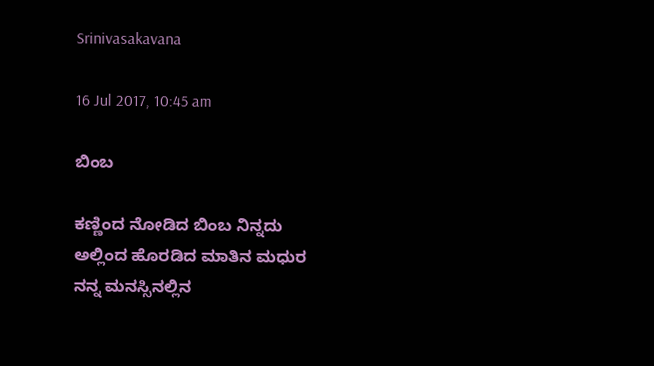Srinivasakavana

16 Jul 2017, 10:45 am

ಬಿಂಬ

ಕಣ್ಣಿಂದ ನೋಡಿದ ಬಿಂಬ ನಿನ್ನದು
ಅಲ್ಲಿಂದ ಹೊರಡಿದ ಮಾತಿನ ಮಧುರ
ನನ್ನ ಮನಸ್ಸಿನಲ್ಲಿನ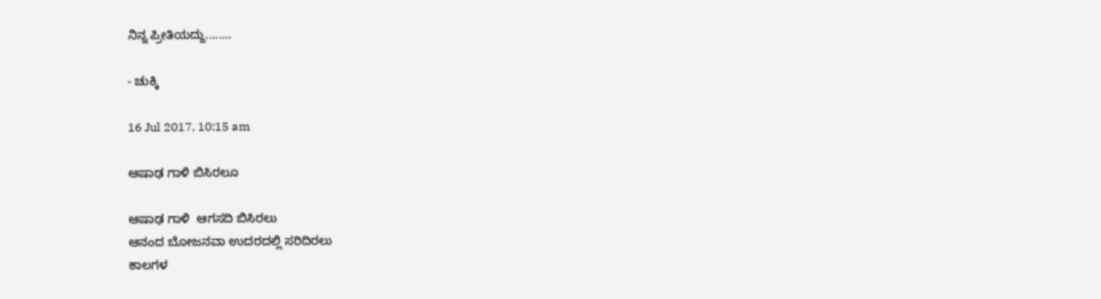ನಿನ್ನ ಪ್ರೀತಿಯದ್ದು........

- ಚುಕ್ಕಿ

16 Jul 2017, 10:15 am

ಆಷಾಢ ಗಾಳಿ ಬಿಸಿರಲೂ

ಆಷಾಢ ಗಾಳಿ  ಆಗಸದಿ ಬಿಸಿರಲು
ಆನಂದ ಬೋಜನವಾ ಉದರದಲ್ಲಿ ಸರಿದಿರಲು
ಕಾಲಗಳ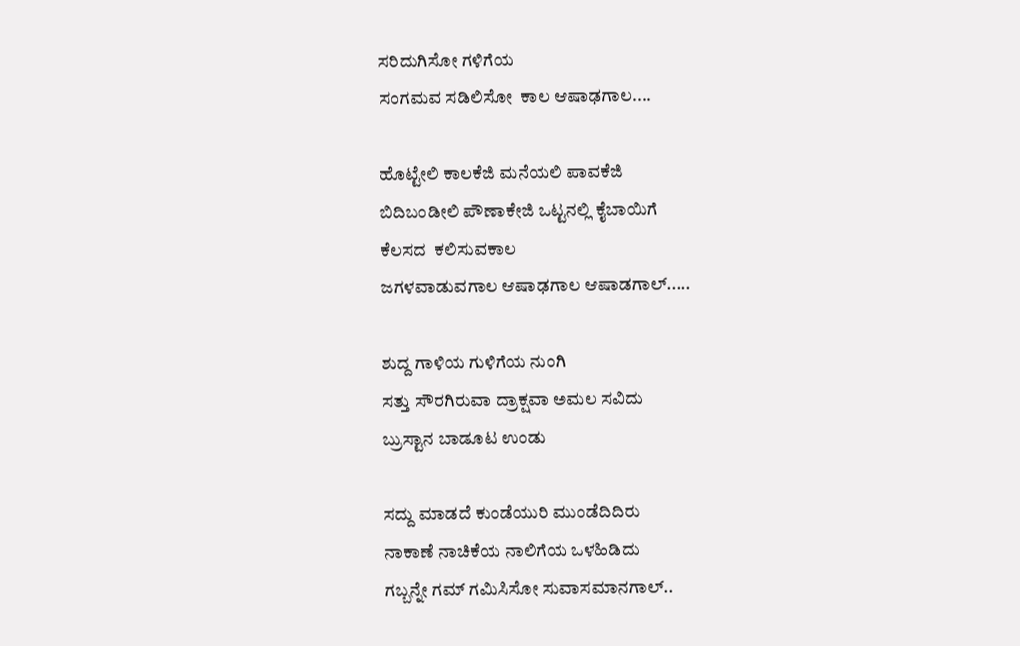ಸರಿದುಗಿಸೋ ಗಳಿಗೆಯ
ಸಂಗಮವ ಸಡಿಲಿಸೋ  ಕಾಲ ಆಷಾಢಗಾಲ....

ಹೊಟ್ಟೇಲಿ ಕಾಲಕೆಜಿ ಮನೆಯಲಿ ಪಾವಕೆಜಿ
ಬಿದಿಬಂಡೀಲಿ ಪೌಣಾಕೇಜಿ ಒಟ್ಟನಲ್ಲಿ ಕೈಬಾಯಿಗೆ
ಕೆಲಸದ  ಕಲಿಸುವಕಾಲ
ಜಗಳವಾಡುವಗಾಲ ಆಷಾಢಗಾಲ ಆಷಾಡಗಾಲ್.....

ಶುದ್ದ ಗಾಳಿಯ ಗುಳಿಗೆಯ ನುಂಗಿ
ಸತ್ತು ಸೌರಗಿರುವಾ ದ್ರಾಕ್ಷವಾ ಅಮಲ ಸವಿದು
ಬ್ರುಸ್ಟಾನ ಬಾಡೂಟ ಉಂಡು

ಸದ್ದು ಮಾಡದೆ ಕುಂಡೆಯುರಿ ಮುಂಡೆದಿದಿರು
ನಾಕಾಣೆ ನಾಚಿಕೆಯ ನಾಲಿಗೆಯ ಒಳಹಿಡಿದು
ಗಬ್ಬನ್ನೇ ಗಮ್ ಗಮಿಸಿಸೋ ಸುವಾಸಮಾನಗಾಲ್..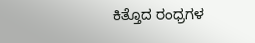ಕಿತ್ತೊದ ರಂಧ್ರಗಳ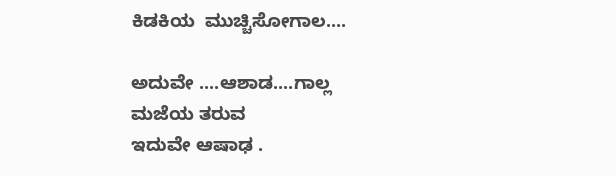ಕಿಡಕಿಯ  ಮುಚ್ಚಿಸೋಗಾಲ....

ಅದುವೇ ....ಆಶಾಡ....ಗಾಲ್ಲ ಮಜೆಯ ತರುವ
ಇದುವೇ ಆಷಾಢ .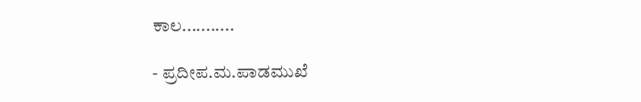ಕಾಲ...........

- ಪ್ರದೀಪ.ಮ.ಪಾಡಮುಖೆ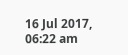16 Jul 2017, 06:22 am